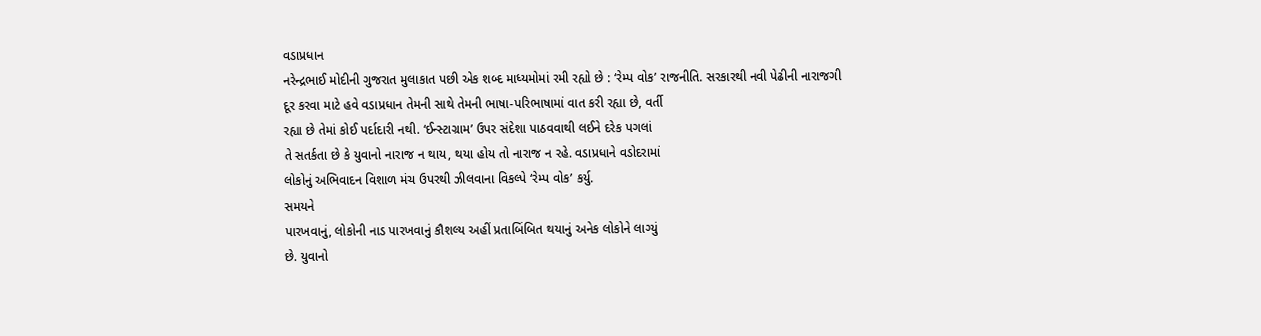વડાપ્રધાન
નરેન્દ્રભાઈ મોદીની ગુજરાત મુલાકાત પછી એક શબ્દ માધ્યમોમાં રમી રહ્યો છે : ‘રેમ્પ વોક’ રાજનીતિ. સરકારથી નવી પેઢીની નારાજગી
દૂર કરવા માટે હવે વડાપ્રધાન તેમની સાથે તેમની ભાષા-પરિભાષામાં વાત કરી રહ્યા છે, વર્તી
રહ્યા છે તેમાં કોઈ પર્દાદારી નથી. ‘ઈન્સ્ટાગ્રામ’ ઉપર સંદેશા પાઠવવાથી લઈને દરેક પગલાં
તે સતર્કતા છે કે યુવાનો નારાજ ન થાય, થયા હોય તો નારાજ ન રહે. વડાપ્રધાને વડોદરામાં
લોકોનું અભિવાદન વિશાળ મંચ ઉપરથી ઝીલવાના વિકલ્પે ‘રેમ્પ વોક’ કર્યુ.
સમયને
પારખવાનું, લોકોની નાડ પારખવાનું કૌશલ્ય અહીં પ્રતાબિંબિત થયાનું અનેક લોકોને લાગ્યું
છે. યુવાનો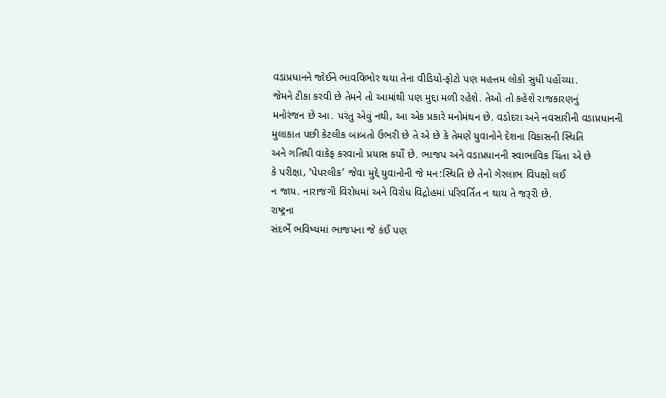વડાપ્રધાનને જોઈને ભાવવિભોર થયા તેના વીડિયો-ફોટો પણ મહત્તમ લોકો સુધી પહોંચ્યા.
જેમને ટીકા કરવી છે તેમને તો આમાંથી પણ મુદ્દા મળી રહેશે. તેઓ તો કહેશે રાજકારણનું
મનોરંજન છે આ. પરંતુ એવું નથી, આ એક પ્રકારે મનોમંથન છે. વડોદરા અને નવસારીની વડાપ્રધાનની
મુલાકાત પછી કેટલીક બાબતો ઉભરી છે તે એ છે કે તેમણે યુવાનોને દેશના વિકાસની સ્થિતિ
અને ગતિથી વાકેફ કરવાનો પ્રયાસ કર્યો છે. ભાજપ અને વડાપ્રધાનની સ્વાભાવિક ચિંતા એ છે
કે પરીક્ષા, ‘પેપરલીક’ જેવા મુદ્દે યુવાનોની જે મન:સ્થિતિ છે તેનો ગેરલાભ વિપક્ષો લઈ
ન જાય. નારાજગી વિરોધમાં અને વિરોધ વિદ્રોહમાં પરિવર્તિત ન થાય તે જરૂરી છે.
રાષ્ટ્રના
સંદર્ભે ભવિષ્યમાં ભાજપના જે કંઈ પણ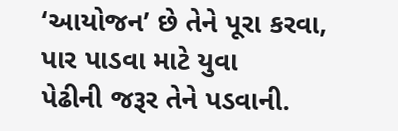‘આયોજન’ છે તેને પૂરા કરવા, પાર પાડવા માટે યુવા
પેઢીની જરૂર તેને પડવાની.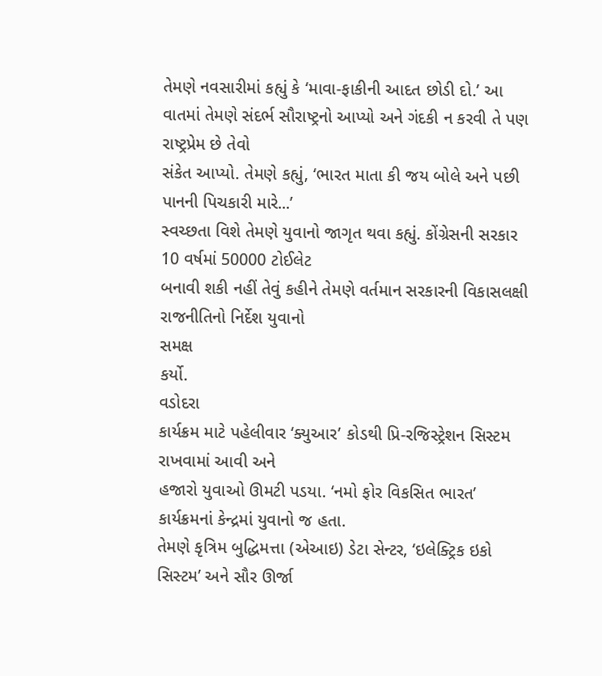તેમણે નવસારીમાં કહ્યું કે ‘માવા-ફાકીની આદત છોડી દો.’ આ
વાતમાં તેમણે સંદર્ભ સૌરાષ્ટ્રનો આપ્યો અને ગંદકી ન કરવી તે પણ રાષ્ટ્રપ્રેમ છે તેવો
સંકેત આપ્યો. તેમણે કહ્યું, ‘ભારત માતા કી જય બોલે અને પછી પાનની પિચકારી મારે...’
સ્વચ્છતા વિશે તેમણે યુવાનો જાગૃત થવા કહ્યું. કોંગ્રેસની સરકાર 10 વર્ષમાં 50000 ટોઈલેટ
બનાવી શકી નહીં તેવું કહીને તેમણે વર્તમાન સરકારની વિકાસલક્ષી રાજનીતિનો નિર્દેશ યુવાનો
સમક્ષ
કર્યો.
વડોદરા
કાર્યક્રમ માટે પહેલીવાર ‘ક્યુઆર’ કોડથી પ્રિ-રજિસ્ટ્રેશન સિસ્ટમ રાખવામાં આવી અને
હજારો યુવાઓ ઊમટી પડયા. ‘નમો ફોર વિકસિત ભારત’ કાર્યક્રમનાં કેન્દ્રમાં યુવાનો જ હતા.
તેમણે કૃત્રિમ બુદ્ધિમત્તા (એઆઇ) ડેટા સેન્ટર, ‘ઇલેક્ટ્રિક ઇકો સિસ્ટમ’ અને સૌર ઊર્જા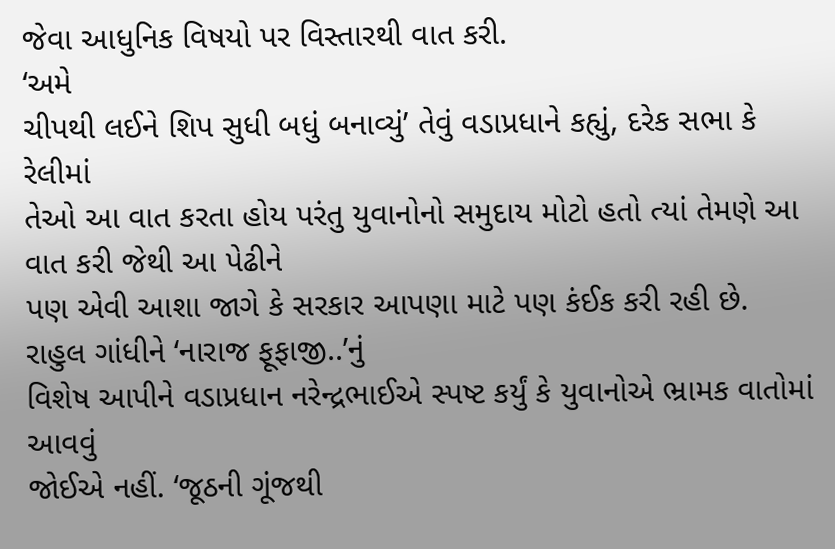જેવા આધુનિક વિષયો પર વિસ્તારથી વાત કરી.
‘અમે
ચીપથી લઈને શિપ સુધી બધું બનાવ્યું’ તેવું વડાપ્રધાને કહ્યું, દરેક સભા કે રેલીમાં
તેઓ આ વાત કરતા હોય પરંતુ યુવાનોનો સમુદાય મોટો હતો ત્યાં તેમણે આ વાત કરી જેથી આ પેઢીને
પણ એવી આશા જાગે કે સરકાર આપણા માટે પણ કંઈક કરી રહી છે. રાહુલ ગાંધીને ‘નારાજ ફૂફાજી..’નું
વિશેષ આપીને વડાપ્રધાન નરેન્દ્રભાઈએ સ્પષ્ટ કર્યું કે યુવાનોએ ભ્રામક વાતોમાં આવવું
જોઈએ નહીં. ‘જૂઠની ગૂંજથી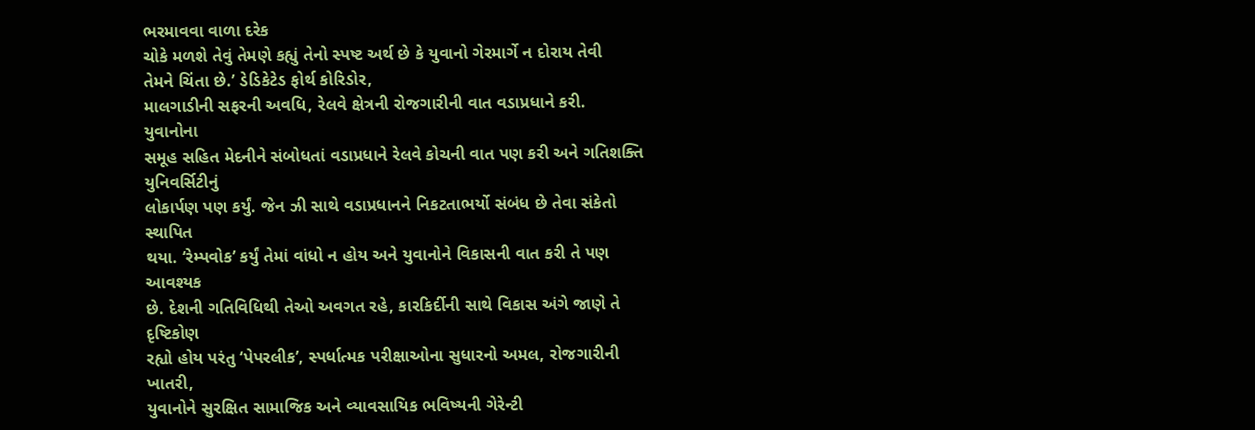ભરમાવવા વાળા દરેક
ચોકે મળશે તેવું તેમણે કહ્યું તેનો સ્પષ્ટ અર્થ છે કે યુવાનો ગેરમાર્ગે ન દોરાય તેવી
તેમને ચિંતા છે.’ ડેડિકેટેડ ફોર્થ કોરિડોર,
માલગાડીની સફરની અવધિ, રેલવે ક્ષેત્રની રોજગારીની વાત વડાપ્રધાને કરી.
યુવાનોના
સમૂહ સહિત મેદનીને સંબોધતાં વડાપ્રધાને રેલવે કોચની વાત પણ કરી અને ગતિશક્તિ યુનિવર્સિટીનું
લોકાર્પણ પણ કર્યું. જેન ઝી સાથે વડાપ્રધાનને નિકટતાભર્યો સંબંધ છે તેવા સંકેતો સ્થાપિત
થયા. ‘રેમ્પવોક’ કર્યું તેમાં વાંધો ન હોય અને યુવાનોને વિકાસની વાત કરી તે પણ આવશ્યક
છે. દેશની ગતિવિધિથી તેઓ અવગત રહે, કારકિર્દીની સાથે વિકાસ અંગે જાણે તે દૃષ્ટિકોણ
રહ્યો હોય પરંતુ ‘પેપરલીક’, સ્પર્ધાત્મક પરીક્ષાઓના સુધારનો અમલ, રોજગારીની ખાતરી,
યુવાનોને સુરક્ષિત સામાજિક અને વ્યાવસાયિક ભવિષ્યની ગેરેન્ટી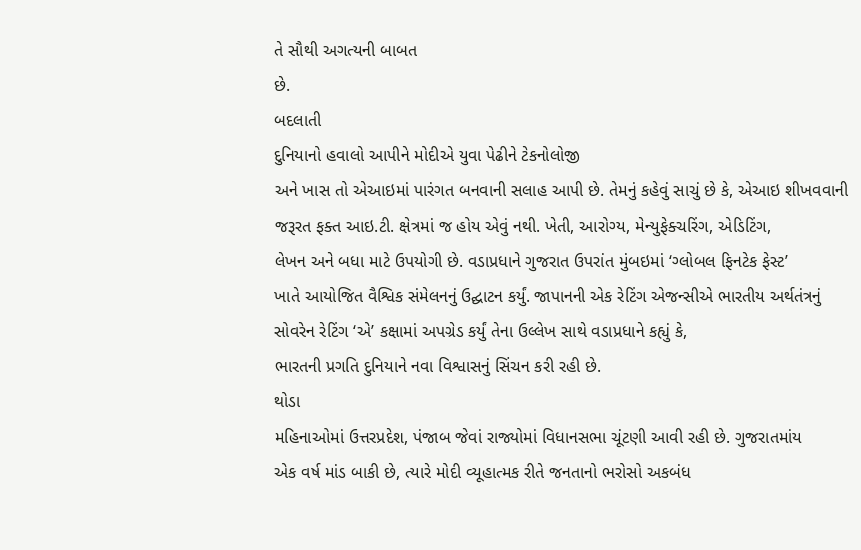તે સૌથી અગત્યની બાબત
છે.
બદલાતી
દુનિયાનો હવાલો આપીને મોદીએ યુવા પેઢીને ટેકનોલોજી
અને ખાસ તો એઆઇમાં પારંગત બનવાની સલાહ આપી છે. તેમનું કહેવું સાચું છે કે, એઆઇ શીખવવાની
જરૂરત ફક્ત આઇ.ટી. ક્ષેત્રમાં જ હોય એવું નથી. ખેતી, આરોગ્ય, મેન્યુફેક્ચરિંગ, એડિટિંગ,
લેખન અને બધા માટે ઉપયોગી છે. વડાપ્રધાને ગુજરાત ઉપરાંત મુંબઇમાં ‘ગ્લોબલ ફિનટેક ફેસ્ટ’
ખાતે આયોજિત વૈશ્વિક સંમેલનનું ઉદ્ઘાટન કર્યું. જાપાનની એક રેટિંગ એજન્સીએ ભારતીય અર્થતંત્રનું
સોવરેન રેટિંગ ‘એ’ કક્ષામાં અપગ્રેડ કર્યું તેના ઉલ્લેખ સાથે વડાપ્રધાને કહ્યું કે,
ભારતની પ્રગતિ દુનિયાને નવા વિશ્વાસનું સિંચન કરી રહી છે.
થોડા
મહિનાઓમાં ઉત્તરપ્રદેશ, પંજાબ જેવાં રાજ્યોમાં વિધાનસભા ચૂંટણી આવી રહી છે. ગુજરાતમાંય
એક વર્ષ માંડ બાકી છે, ત્યારે મોદી વ્યૂહાત્મક રીતે જનતાનો ભરોસો અકબંધ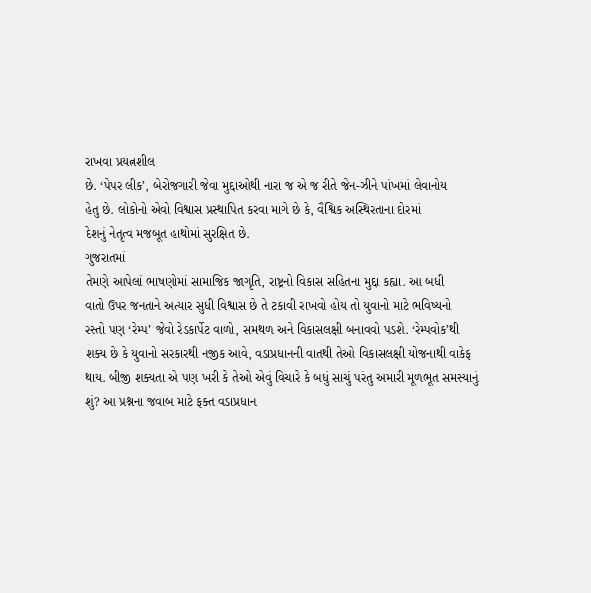રાખવા પ્રયત્નશીલ
છે. ‘પેપર લીક’, બેરોજગારી જેવા મુદ્દાઓથી નારા જ એ જ રીતે જેન-ઝીને પાંખમાં લેવાનોય
હેતુ છે. લોકોનો એવો વિશ્વાસ પ્રસ્થાપિત કરવા માગે છે કે, વૈશ્વિક અસ્થિરતાના દોરમાં
દેશનું નેતૃત્વ મજબૂત હાથોમાં સુરક્ષિત છે.
ગુજરાતમાં
તેમણે આપેલાં ભાષણોમાં સામાજિક જાગૃતિ, રાષ્ટ્રનો વિકાસ સહિતના મુદ્દા કહ્યા. આ બધી
વાતો ઉપર જનતાને અત્યાર સુધી વિશ્વાસ છે તે ટકાવી રાખવો હોય તો યુવાનો માટે ભવિષ્યનો
રસ્તો પણ ‘રેમ્પ’ જેવો રેડકાર્પેટ વાળો, સમથળ અને વિકાસલક્ષી બનાવવો પડશે. ‘રેમ્પવોક’થી
શક્ય છે કે યુવાનો સરકારથી નજીક આવે, વડાપ્રધાનની વાતથી તેઓ વિકાસલક્ષી યોજનાથી વાકેફ
થાય. બીજી શક્યતા એ પણ ખરી કે તેઓ એવું વિચારે કે બધું સાચું પરંતુ અમારી મૂળભૂત સમસ્યાનું
શું? આ પ્રશ્નના જવાબ માટે ફક્ત વડાપ્રધાન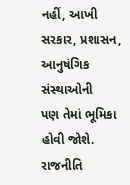નહીં, આખી સરકાર, પ્રશાસન, આનુષંગિક સંસ્થાઓની
પણ તેમાં ભૂમિકા હોવી જોશે. રાજનીતિ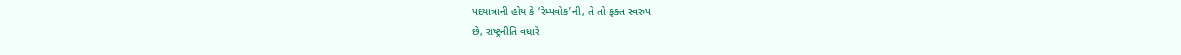પદયાત્રાની હોય કે ‘રેમ્પવોક’ની, તે તો ફક્ત સ્વરુપ
છે, રાષ્ટ્રનીતિ વધારે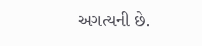અગત્યની છે.